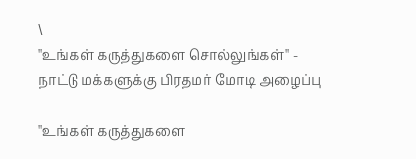\
''உங்கள் கருத்துகளை சொல்லுங்கள்'' - நாட்டு மக்களுக்கு பிரதமர் மோடி அழைப்பு

''உங்கள் கருத்துகளை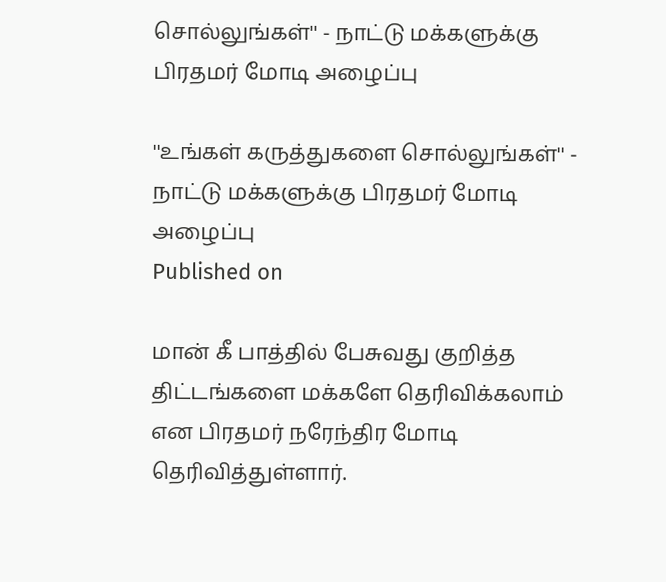சொல்லுங்கள்'' - நாட்டு மக்களுக்கு பிரதமர் மோடி அழைப்பு

''உங்கள் கருத்துகளை சொல்லுங்கள்'' - நாட்டு மக்களுக்கு பிரதமர் மோடி அழைப்பு
Published on

மான் கீ பாத்தில் பேசுவது குறித்த திட்டங்களை மக்களே தெரிவிக்கலாம் என பிரதமர் நரேந்திர மோடி தெரிவித்துள்ளார்.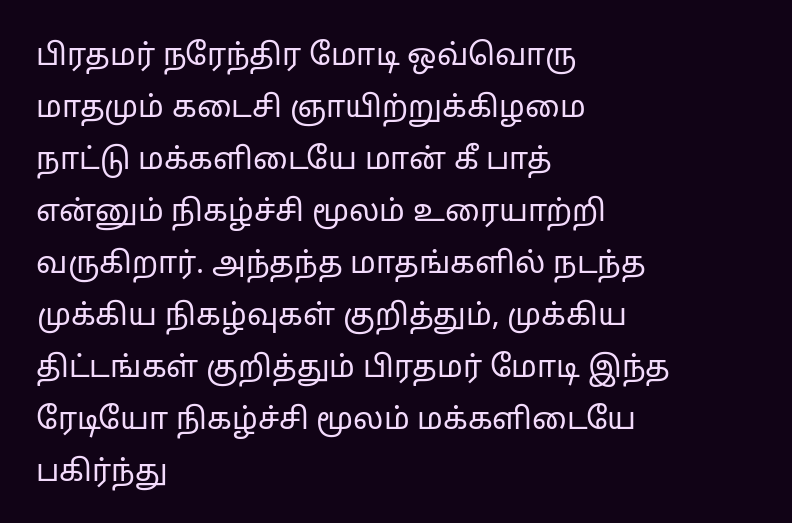பிரதமர் நரேந்திர மோடி ஒவ்வொரு மாதமும் கடைசி ஞாயிற்றுக்கிழமை நாட்டு மக்களிடையே மான் கீ பாத் என்னும் நிகழ்ச்சி மூலம் உரையாற்றி வருகிறார். அந்தந்த மாதங்களில் நடந்த முக்கிய நிகழ்வுகள் குறித்தும், முக்கிய திட்டங்கள் குறித்தும் பிரதமர் மோடி இந்த ரேடியோ நிகழ்ச்சி மூலம் மக்களிடையே பகிர்ந்து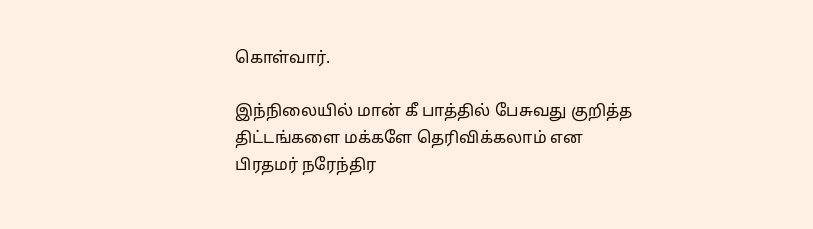கொள்வார்.

இந்நிலையில் மான் கீ பாத்தில் பேசுவது குறித்த திட்டங்களை மக்களே தெரிவிக்கலாம் என பிரதமர் நரேந்திர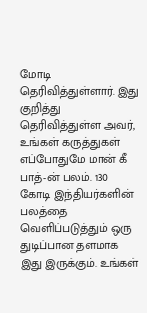மோடி தெரிவித்துள்ளார். இது குறித்து தெரிவித்துள்ள அவர், உங்கள் கருத்துகள் எப்போதுமே மான் கீ பாத்-ன் பலம். 130 கோடி இந்தியர்களின் பலத்தை வெளிப்படுத்தும் ஒரு துடிப்பான தளமாக இது இருக்கும். உங்கள்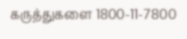கருத்துகளை 1800-11-7800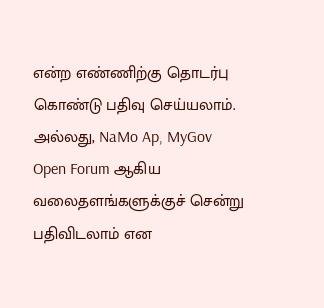என்ற எண்ணிற்கு தொடர்பு கொண்டு பதிவு செய்யலாம். அல்லது, NaMo Ap, MyGov Open Forum ஆகிய வலைதளங்களுக்குச் சென்று பதிவிடலாம் என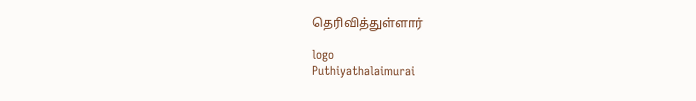தெரிவித்துள்ளார்

logo
Puthiyathalaimurai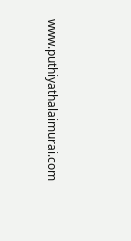www.puthiyathalaimurai.com